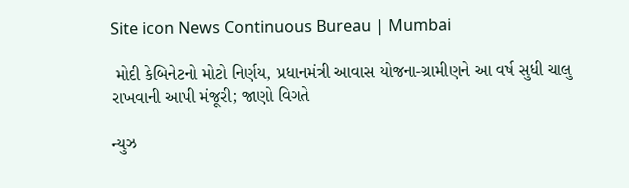Site icon News Continuous Bureau | Mumbai

 મોદી કેબિનેટનો મોટો નિર્ણય, પ્રધાનમંત્રી આવાસ યોજના-ગ્રામીણને આ વર્ષ સુધી ચાલુ રાખવાની આપી મંજૂરી; જાણો વિગતે

ન્યુઝ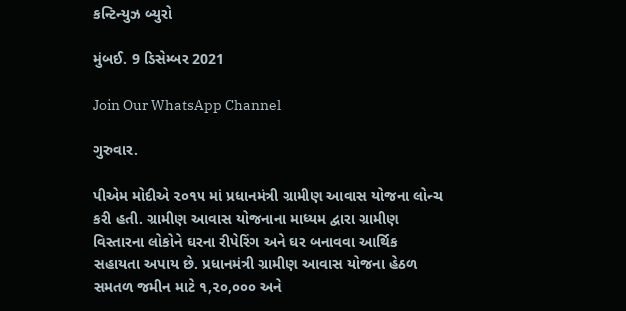કન્ટિન્યુઝ બ્યુરો

મુંબઈ. 9 ડિસેમ્બર 2021

Join Our WhatsApp Channel

ગુરુવાર.

પીએમ મોદીએ ૨૦૧૫ માં પ્રધાનમંત્રી ગ્રામીણ આવાસ યોજના લોન્ચ કરી હતી. ગ્રામીણ આવાસ યોજનાના માધ્યમ દ્વારા ગ્રામીણ વિસ્તારના લોકોને ઘરના રીપેરિંગ અને ઘર બનાવવા આર્થિક સહાયતા અપાય છે. પ્રધાનમંત્રી ગ્રામીણ આવાસ યોજના હેઠળ સમતળ જમીન માટે ૧,૨૦,૦૦૦ અને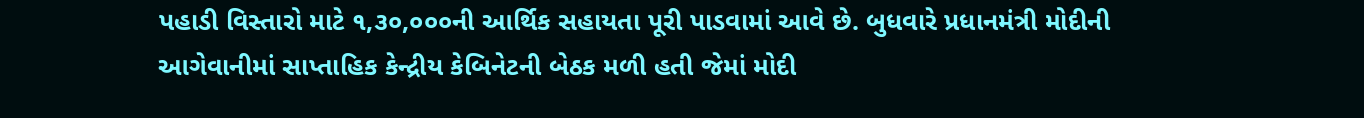પહાડી વિસ્તારો માટે ૧,૩૦,૦૦૦ની આર્થિક સહાયતા પૂરી પાડવામાં આવે છે. બુધવારે પ્રધાનમંત્રી મોદીની આગેવાનીમાં સાપ્તાહિક કેન્દ્રીય કેબિનેટની બેઠક મળી હતી જેમાં મોદી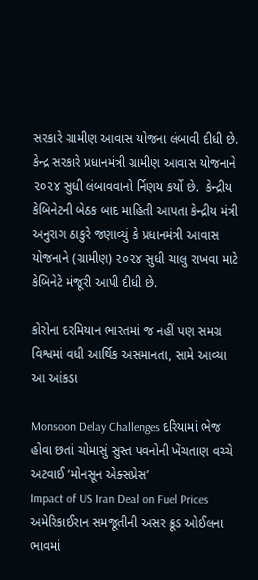સરકારે ગ્રામીણ આવાસ યોજના લંબાવી દીધી છે. કેન્દ્ર સરકારે પ્રધાનમંત્રી ગ્રામીણ આવાસ યોજનાને ૨૦૨૪ સુધી લંબાવવાનો ર્નિણય કર્યો છે.  કેન્દ્રીય કેબિનેટની બેઠક બાદ માહિતી આપતા કેન્દ્રીય મંત્રી અનુરાગ ઠાકુરે જણાવ્યું કે પ્રધાનમંત્રી આવાસ યોજનાને (ગ્રામીણ) ૨૦૨૪ સુધી ચાલુ રાખવા માટે કેબિનેટે મંજૂરી આપી દીધી છે.

કોરોના દરમિયાન ભારતમાં જ નહીં પણ સમગ્ર વિશ્વમાં વધી આર્થિક અસમાનતા, સામે આવ્યા આ આંકડા

Monsoon Delay Challenges દરિયામાં ભેજ હોવા છતાં ચોમાસું સુસ્ત પવનોની ખેંચતાણ વચ્ચે અટવાઈ ‘મોનસૂન એક્સપ્રેસ’
Impact of US Iran Deal on Fuel Prices અમેરિકાઈરાન સમજૂતીની અસર ક્રૂડ ઓઈલના ભાવમાં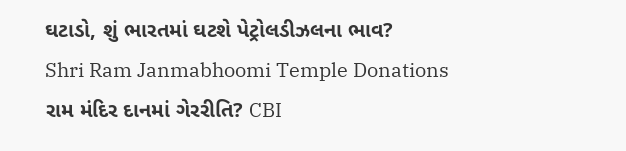ઘટાડો, શું ભારતમાં ઘટશે પેટ્રોલડીઝલના ભાવ?
Shri Ram Janmabhoomi Temple Donations રામ મંદિર દાનમાં ગેરરીતિ? CBI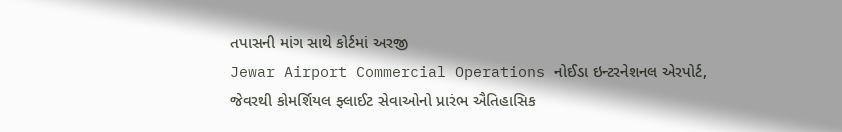તપાસની માંગ સાથે કોર્ટમાં અરજી
Jewar Airport Commercial Operations નોઈડા ઇન્ટરનેશનલ એરપોર્ટ, જેવરથી કોમર્શિયલ ફ્લાઈટ સેવાઓનો પ્રારંભ ઐતિહાસિક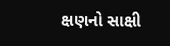ક્ષણનો સાક્ષી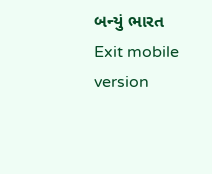બન્યું ભારત
Exit mobile version